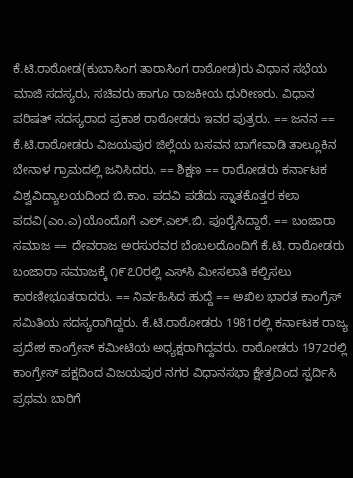ಕೆ.ಟಿ.ರಾಠೋಡ(ಕುಬಾಸಿಂಗ ತಾರಾಸಿಂಗ ರಾಠೋಡ)ರು ವಿಧಾನ ಸಭೆಯ ಮಾಜಿ ಸದಸ್ಯರು, ಸಚಿವರು ಹಾಗೂ ರಾಜಕೀಯ ಧುರೀಣರು. ವಿಧಾನ ಪರಿಷತ್ ಸದಸ್ಯರಾದ ಪ್ರಕಾಶ ರಾಠೋಡರು ಇವರ ಪುತ್ರರು. == ಜನನ == ಕೆ.ಟಿ.ರಾಠೋಡರು ವಿಜಯಪುರ ಜಿಲ್ಲೆಯ ಬಸವನ ಬಾಗೇವಾಡಿ ತಾಲ್ಲೂಕಿನ ಬೇನಾಳ ಗ್ರಾಮದಲ್ಲಿ ಜನಿಸಿದರು. == ಶಿಕ್ಷಣ == ರಾಠೋಡರು ಕರ್ನಾಟಕ ವಿಶ್ವವಿದ್ಯಾಲಯದಿಂದ ಬಿ.ಕಾಂ. ಪದವಿ ಪಡೆದು ಸ್ನಾತಕೊತ್ತರ ಕಲಾ ಪದವಿ(ಎಂ.ಎ)ಯೊಂದೊಗೆ ಎಲ್.ಎಲ್.ಬಿ. ಪೂರೈಸಿದ್ದಾರೆ. == ಬಂಜಾರಾ ಸಮಾಜ == ದೇವರಾಜ ಅರಸುರವರ ಬೆಂಬಲದೊಂದಿಗೆ ಕೆ.ಟಿ. ರಾಠೋಡರು ಬಂಜಾರಾ ಸಮಾಜಕ್ಕೆ ೧೯೭೦ರಲ್ಲಿ ಎಸ್‌ಸಿ ಮೀಸಲಾತಿ ಕಲ್ಪಿಸಲು ಕಾರಣೀಭೂತರಾದರು. == ನಿರ್ವಹಿಸಿದ ಹುದ್ದೆ == ಅಖಿಲ ಭಾರತ ಕಾಂಗ್ರೆಸ್ ಸಮಿತಿಯ ಸದಸ್ಯರಾಗಿದ್ದರು. ಕೆ.ಟಿ.ರಾಠೋಡರು 1981ರಲ್ಲಿ ಕರ್ನಾಟಕ ರಾಜ್ಯ ಪ್ರದೇಶ ಕಾಂಗ್ರೇಸ್ ಕಮೀಟಿಯ ಅಧ್ಯಕ್ಷರಾಗಿದ್ದವರು. ರಾಠೋಡರು 1972ರಲ್ಲಿ ಕಾಂಗ್ರೇಸ್ ಪಕ್ಷದಿಂದ ವಿಜಯಪುರ ನಗರ ವಿಧಾನಸಭಾ ಕ್ಷೇತ್ರದಿಂದ ಸ್ಪರ್ದಿಸಿ ಪ್ರಥಮ ಬಾರಿಗೆ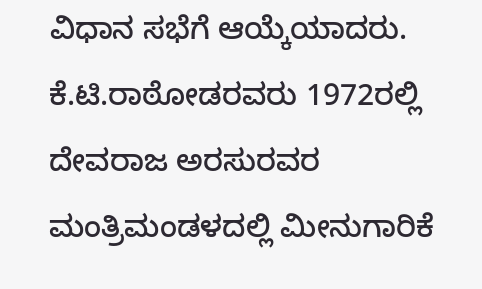ವಿಧಾನ ಸಭೆಗೆ ಆಯ್ಕೆಯಾದರು. ಕೆ.ಟಿ.ರಾಠೋಡರವರು 1972ರಲ್ಲಿ ದೇವರಾಜ ಅರಸುರವರ ಮಂತ್ರಿಮಂಡಳದಲ್ಲಿ ಮೀನುಗಾರಿಕೆ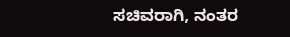ಸಚಿವರಾಗಿ, ನಂತರ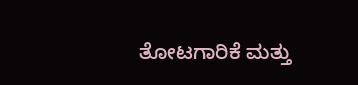ತೋಟಗಾರಿಕೆ ಮತ್ತು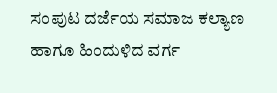ಸಂಪುಟ ದರ್ಜೆಯ ಸಮಾಜ ಕಲ್ಯಾಣ ಹಾಗೂ ಹಿಂದುಳಿದ ವರ್ಗ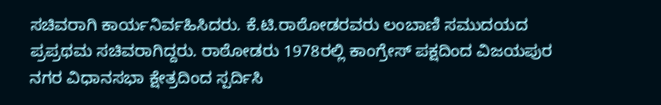ಸಚಿವರಾಗಿ ಕಾರ್ಯನಿರ್ವಹಿಸಿದರು. ಕೆ.ಟಿ.ರಾಠೋಡರವರು ಲಂಬಾಣಿ ಸಮುದಯದ ಪ್ರಪ್ರಥಮ ಸಚಿವರಾಗಿದ್ದರು. ರಾಠೋಡರು 1978ರಲ್ಲಿ ಕಾಂಗ್ರೇಸ್ ಪಕ್ಷದಿಂದ ವಿಜಯಪುರ ನಗರ ವಿಧಾನಸಭಾ ಕ್ಷೇತ್ರದಿಂದ ಸ್ಪರ್ದಿಸಿ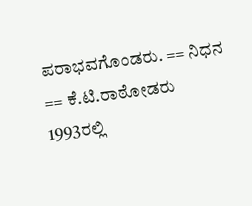ಪರಾಭವಗೊಂಡರು. == ನಿಧನ == ಕೆ.ಟಿ.ರಾಠೋಡರು 1993ರಲ್ಲಿ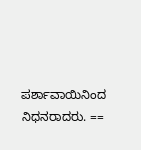ಪರ್ಶಾವಾಯಿನಿಂದ ನಿಧನರಾದರು. ==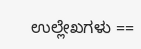ಉಲ್ಲೇಖಗಳು ==